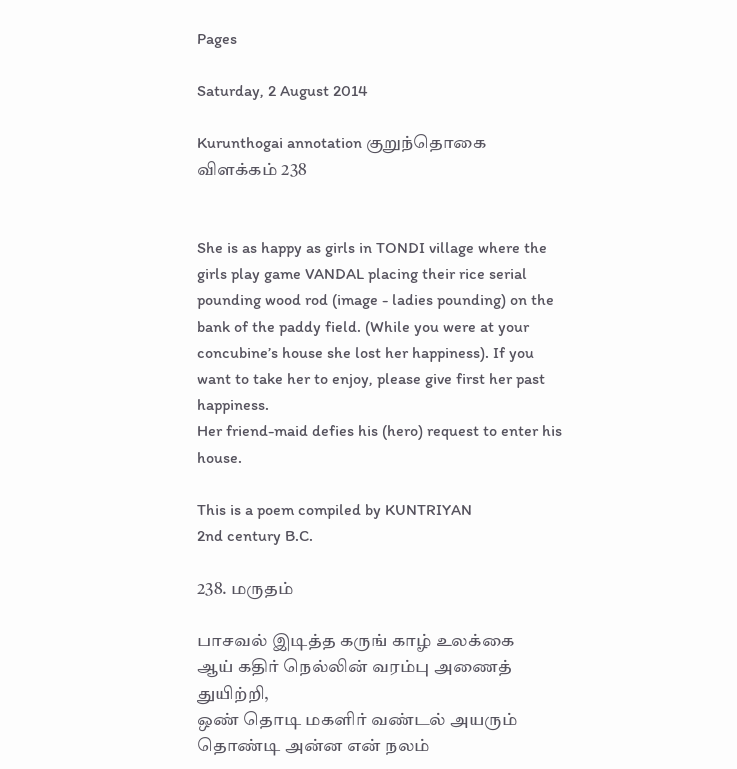Pages

Saturday, 2 August 2014

Kurunthogai annotation குறுந்தொகை விளக்கம் 238


She is as happy as girls in TONDI village where the girls play game VANDAL placing their rice serial pounding wood rod (image - ladies pounding) on the bank of the paddy field. (While you were at your concubine’s house she lost her happiness). If you want to take her to enjoy, please give first her past happiness.
Her friend-maid defies his (hero) request to enter his house.

This is a poem compiled by KUNTRIYAN
2nd century B.C.

238. மருதம்

பாசவல் இடித்த கருங் காழ் உலக்கை
ஆய் கதிர் நெல்லின் வரம்பு அணைத் துயிற்றி,
ஒண் தொடி மகளிர் வண்டல் அயரும்
தொண்டி அன்ன என் நலம்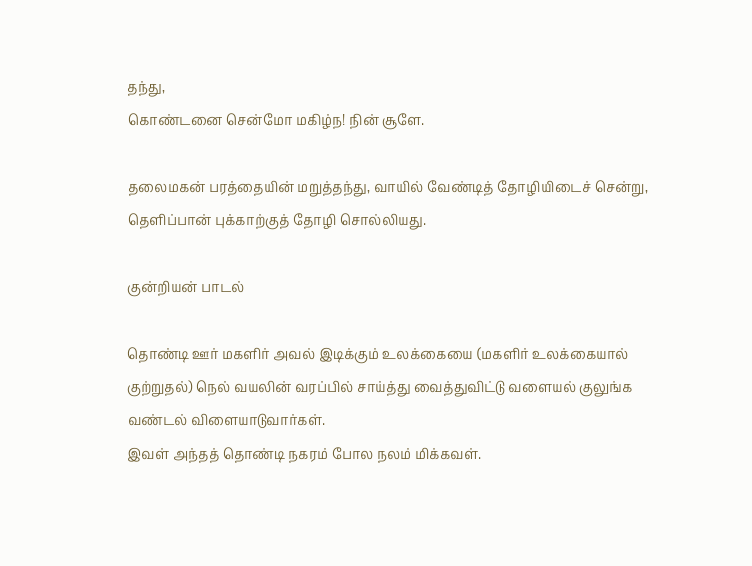தந்து,
கொண்டனை சென்மோ மகிழ்ந! நின் சூளே.

தலைமகன் பரத்தையின் மறுத்தந்து, வாயில் வேண்டித் தோழியிடைச் சென்று, தெளிப்பான் புக்காற்குத் தோழி சொல்லியது.

குன்றியன் பாடல்

தொண்டி ஊர் மகளிர் அவல் இடிக்கும் உலக்கையை (மகளிர் உலக்கையால் குற்றுதல்) நெல் வயலின் வரப்பில் சாய்த்து வைத்துவிட்டு வளையல் குலுங்க வண்டல் விளையாடுவார்கள்.
இவள் அந்தத் தொண்டி நகரம் போல நலம் மிக்கவள்.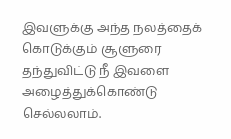இவளுக்கு அந்த நலத்தைக் கொடுக்கும் சூளுரை தந்துவிட்டு நீ இவளை அழைத்துக்கொண்டு செல்லலாம்.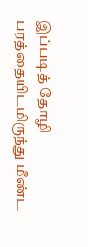இப்படித் தோழி பரத்தையிடமிருந்து மீண்ட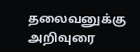தலைவனுக்கு அறிவுரை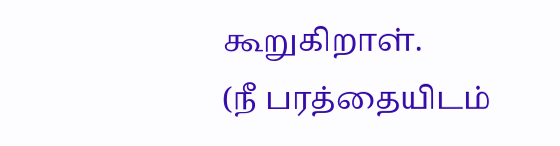கூறுகிறாள்.
(நீ பரத்தையிடம்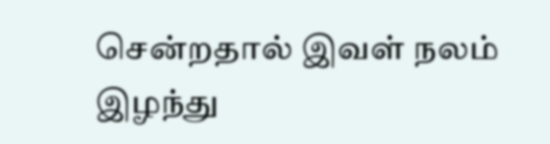சென்றதால் இவள் நலம் இழந்து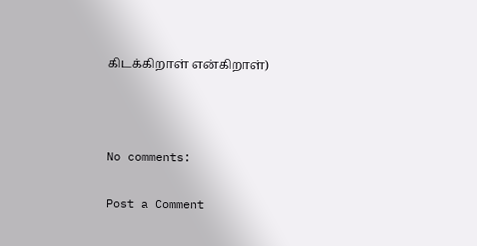கிடக்கிறாள் என்கிறாள்)



No comments:

Post a Comment